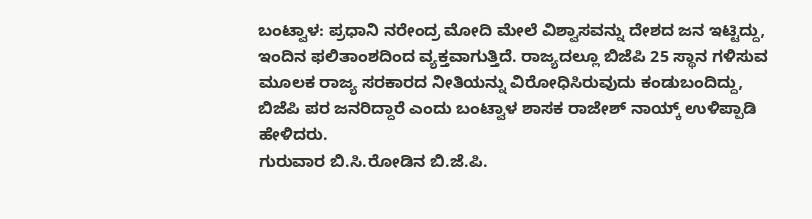ಬಂಟ್ವಾಳ: ಪ್ರಧಾನಿ ನರೇಂದ್ರ ಮೋದಿ ಮೇಲೆ ವಿಶ್ವಾಸವನ್ನು ದೇಶದ ಜನ ಇಟ್ಟಿದ್ದು, ಇಂದಿನ ಫಲಿತಾಂಶದಿಂದ ವ್ಯಕ್ತವಾಗುತ್ತಿದೆ. ರಾಜ್ಯದಲ್ಲೂ ಬಿಜೆಪಿ 25 ಸ್ಥಾನ ಗಳಿಸುವ ಮೂಲಕ ರಾಜ್ಯ ಸರಕಾರದ ನೀತಿಯನ್ನು ವಿರೋಧಿಸಿರುವುದು ಕಂಡುಬಂದಿದ್ದು, ಬಿಜೆಪಿ ಪರ ಜನರಿದ್ದಾರೆ ಎಂದು ಬಂಟ್ವಾಳ ಶಾಸಕ ರಾಜೇಶ್ ನಾಯ್ಕ್ ಉಳಿಪ್ಪಾಡಿ ಹೇಳಿದರು.
ಗುರುವಾರ ಬಿ.ಸಿ.ರೋಡಿನ ಬಿ.ಜೆ.ಪಿ.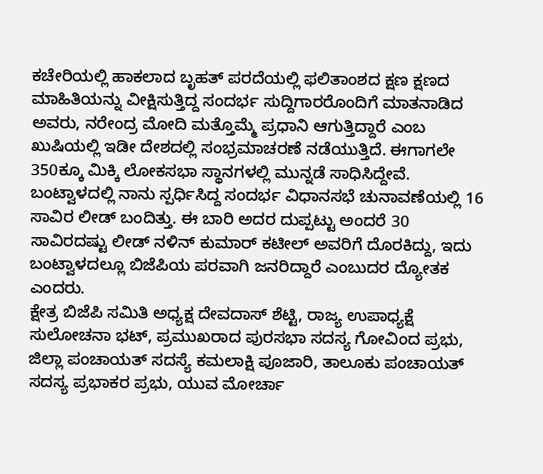ಕಚೇರಿಯಲ್ಲಿ ಹಾಕಲಾದ ಬೃಹತ್ ಪರದೆಯಲ್ಲಿ ಫಲಿತಾಂಶದ ಕ್ಷಣ ಕ್ಷಣದ ಮಾಹಿತಿಯನ್ನು ವೀಕ್ಷಿಸುತ್ತಿದ್ದ ಸಂದರ್ಭ ಸುದ್ದಿಗಾರರೊಂದಿಗೆ ಮಾತನಾಡಿದ ಅವರು, ನರೇಂದ್ರ ಮೋದಿ ಮತ್ತೊಮ್ಮೆ ಪ್ರಧಾನಿ ಆಗುತ್ತಿದ್ದಾರೆ ಎಂಬ ಖುಷಿಯಲ್ಲಿ ಇಡೀ ದೇಶದಲ್ಲಿ ಸಂಭ್ರಮಾಚರಣೆ ನಡೆಯುತ್ತಿದೆ. ಈಗಾಗಲೇ 350ಕ್ಕೂ ಮಿಕ್ಕಿ ಲೋಕಸಭಾ ಸ್ಥಾನಗಳಲ್ಲಿ ಮುನ್ನಡೆ ಸಾಧಿಸಿದ್ದೇವೆ. ಬಂಟ್ವಾಳದಲ್ಲಿ ನಾನು ಸ್ಪರ್ಧಿಸಿದ್ದ ಸಂದರ್ಭ ವಿಧಾನಸಭೆ ಚುನಾವಣೆಯಲ್ಲಿ 16 ಸಾವಿರ ಲೀಡ್ ಬಂದಿತ್ತು. ಈ ಬಾರಿ ಅದರ ದುಪ್ಪಟ್ಟು ಅಂದರೆ 30 ಸಾವಿರದಷ್ಟು ಲೀಡ್ ನಳಿನ್ ಕುಮಾರ್ ಕಟೀಲ್ ಅವರಿಗೆ ದೊರಕಿದ್ದು, ಇದು ಬಂಟ್ವಾಳದಲ್ಲೂ ಬಿಜೆಪಿಯ ಪರವಾಗಿ ಜನರಿದ್ದಾರೆ ಎಂಬುದರ ದ್ಯೋತಕ ಎಂದರು.
ಕ್ಷೇತ್ರ ಬಿಜೆಪಿ ಸಮಿತಿ ಅಧ್ಯಕ್ಷ ದೇವದಾಸ್ ಶೆಟ್ಟಿ, ರಾಜ್ಯ ಉಪಾಧ್ಯಕ್ಷೆ ಸುಲೋಚನಾ ಭಟ್, ಪ್ರಮುಖರಾದ ಪುರಸಭಾ ಸದಸ್ಯ ಗೋವಿಂದ ಪ್ರಭು, ಜಿಲ್ಲಾ ಪಂಚಾಯತ್ ಸದಸ್ಯೆ ಕಮಲಾಕ್ಷಿ ಪೂಜಾರಿ, ತಾಲೂಕು ಪಂಚಾಯತ್ ಸದಸ್ಯ ಪ್ರಭಾಕರ ಪ್ರಭು, ಯುವ ಮೋರ್ಚಾ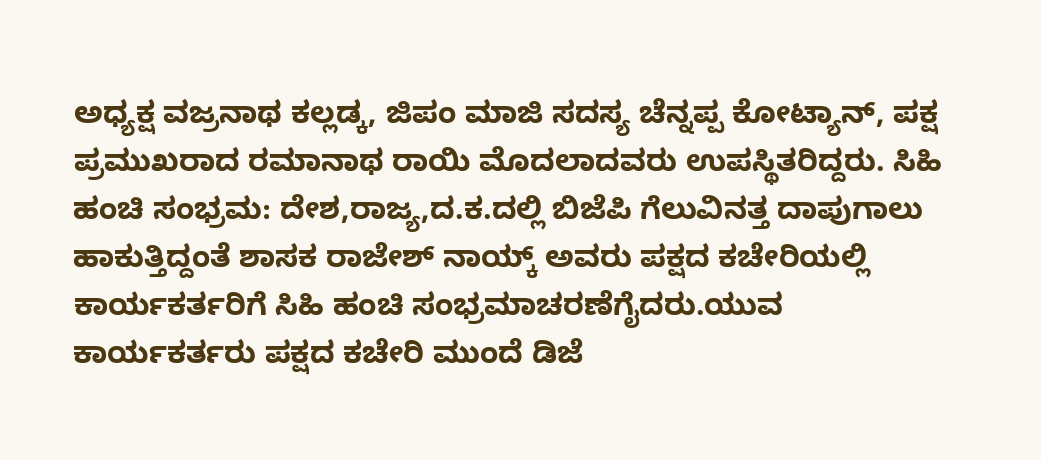ಅಧ್ಯಕ್ಷ ವಜ್ರನಾಥ ಕಲ್ಲಡ್ಕ, ಜಿಪಂ ಮಾಜಿ ಸದಸ್ಯ ಚೆನ್ನಪ್ಪ ಕೋಟ್ಯಾನ್, ಪಕ್ಷ ಪ್ರಮುಖರಾದ ರಮಾನಾಥ ರಾಯಿ ಮೊದಲಾದವರು ಉಪಸ್ಥಿತರಿದ್ದರು. ಸಿಹಿ ಹಂಚಿ ಸಂಭ್ರಮ: ದೇಶ,ರಾಜ್ಯ,ದ.ಕ.ದಲ್ಲಿ ಬಿಜೆಪಿ ಗೆಲುವಿನತ್ತ ದಾಪುಗಾಲು ಹಾಕುತ್ತಿದ್ದಂತೆ ಶಾಸಕ ರಾಜೇಶ್ ನಾಯ್ಕ್ ಅವರು ಪಕ್ಷದ ಕಚೇರಿಯಲ್ಲಿ ಕಾರ್ಯಕರ್ತರಿಗೆ ಸಿಹಿ ಹಂಚಿ ಸಂಭ್ರಮಾಚರಣೆಗೈದರು.ಯುವ ಕಾರ್ಯಕರ್ತರು ಪಕ್ಷದ ಕಚೇರಿ ಮುಂದೆ ಡಿಜೆ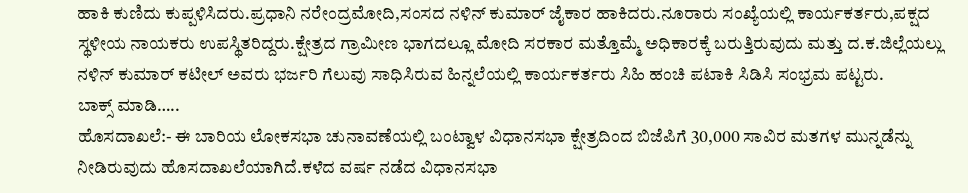ಹಾಕಿ ಕುಣಿದು ಕುಪ್ಪಳಿಸಿದರು.ಪ್ರಧಾನಿ ನರೇಂದ್ರಮೋದಿ,ಸಂಸದ ನಳಿನ್ ಕುಮಾರ್ ಜೈಕಾರ ಹಾಕಿದರು.ನೂರಾರು ಸಂಖ್ಯೆಯಲ್ಲಿ ಕಾರ್ಯಕರ್ತರು,ಪಕ್ಷದ ಸ್ಥಳೀಯ ನಾಯಕರು ಉಪಸ್ಥಿತರಿದ್ದರು.ಕ್ಷೇತ್ರದ ಗ್ರಾಮೀಣ ಭಾಗದಲ್ಲೂ ಮೋದಿ ಸರಕಾರ ಮತ್ತೊಮ್ಮೆ ಅಧಿಕಾರಕ್ಕೆ ಬರುತ್ತಿರುವುದು ಮತ್ತು ದ.ಕ.ಜಿಲ್ಲೆಯಲ್ಲು ನಳಿನ್ ಕುಮಾರ್ ಕಟೀಲ್ ಅವರು ಭರ್ಜರಿ ಗೆಲುವು ಸಾಧಿಸಿರುವ ಹಿನ್ನಲೆಯಲ್ಲಿ ಕಾರ್ಯಕರ್ತರು ಸಿಹಿ ಹಂಚಿ ಪಟಾಕಿ ಸಿಡಿಸಿ ಸಂಭ್ರಮ ಪಟ್ಟರು.
ಬಾಕ್ಸ್ ಮಾಡಿ…..
ಹೊಸದಾಖಲೆ:- ಈ ಬಾರಿಯ ಲೋಕಸಭಾ ಚುನಾವಣೆಯಲ್ಲಿ ಬಂಟ್ವಾಳ ವಿಧಾನಸಭಾ ಕ್ಷೇತ್ರದಿಂದ ಬಿಜೆಪಿಗೆ 30,000 ಸಾವಿರ ಮತಗಳ ಮುನ್ನಡೆನ್ನು ನೀಡಿರುವುದು ಹೊಸದಾಖಲೆಯಾಗಿದೆ.ಕಳೆದ ವರ್ಷ ನಡೆದ ವಿಧಾನಸಭಾ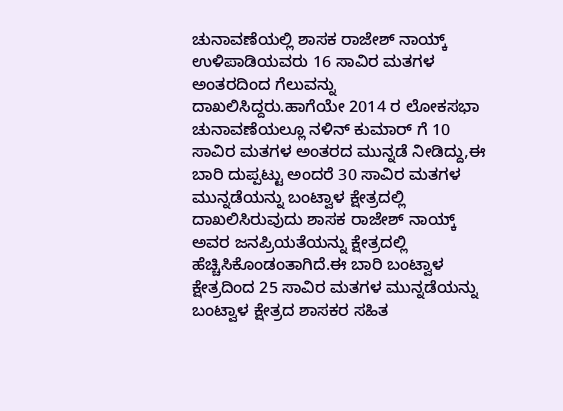ಚುನಾವಣೆಯಲ್ಲಿ ಶಾಸಕ ರಾಜೇಶ್ ನಾಯ್ಕ್ ಉಳಿಪಾಡಿಯವರು 16 ಸಾವಿರ ಮತಗಳ ಅಂತರದಿಂದ ಗೆಲುವನ್ನು ದಾಖಲಿಸಿದ್ದರು.ಹಾಗೆಯೇ 2014 ರ ಲೋಕಸಭಾ ಚುನಾವಣೆಯಲ್ಲೂ ನಳಿನ್ ಕುಮಾರ್ ಗೆ 10 ಸಾವಿರ ಮತಗಳ ಅಂತರದ ಮುನ್ನಡೆ ನೀಡಿದ್ದು,ಈ ಬಾರಿ ದುಪ್ಪಟ್ಟು ಅಂದರೆ 30 ಸಾವಿರ ಮತಗಳ ಮುನ್ನಡೆಯನ್ನು ಬಂಟ್ವಾಳ ಕ್ಷೇತ್ರದಲ್ಲಿ ದಾಖಲಿಸಿರುವುದು ಶಾಸಕ ರಾಜೇಶ್ ನಾಯ್ಕ್ ಅವರ ಜನಪ್ರಿಯತೆಯನ್ನು ಕ್ಷೇತ್ರದಲ್ಲಿ ಹೆಚ್ಚಿಸಿಕೊಂಡಂತಾಗಿದೆ.ಈ ಬಾರಿ ಬಂಟ್ವಾಳ ಕ್ಷೇತ್ರದಿಂದ 25 ಸಾವಿರ ಮತಗಳ ಮುನ್ನಡೆಯನ್ನು ಬಂಟ್ವಾಳ ಕ್ಷೇತ್ರದ ಶಾಸಕರ ಸಹಿತ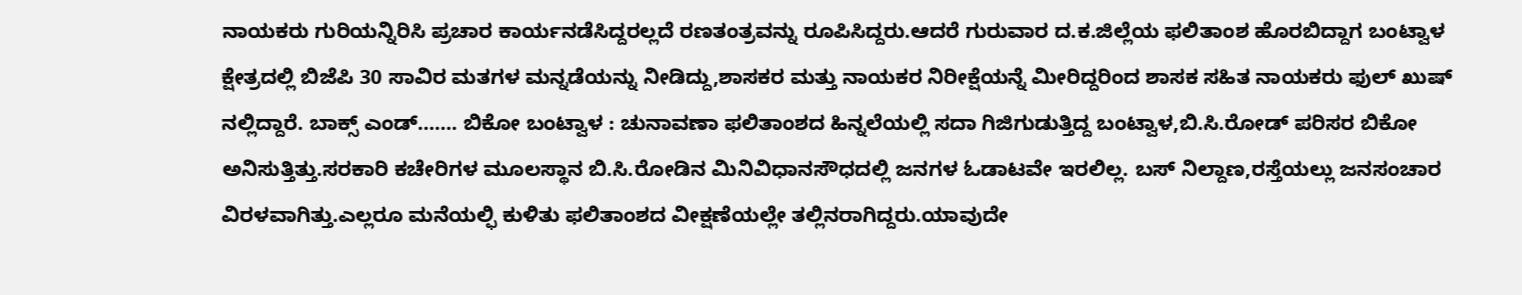ನಾಯಕರು ಗುರಿಯನ್ನಿರಿಸಿ ಪ್ರಚಾರ ಕಾರ್ಯನಡೆಸಿದ್ದರಲ್ಲದೆ ರಣತಂತ್ರವನ್ನು ರೂಪಿಸಿದ್ದರು.ಆದರೆ ಗುರುವಾರ ದ.ಕ.ಜಿಲ್ಲೆಯ ಫಲಿತಾಂಶ ಹೊರಬಿದ್ದಾಗ ಬಂಟ್ವಾಳ ಕ್ಷೇತ್ರದಲ್ಲಿ ಬಿಜೆಪಿ 30 ಸಾವಿರ ಮತಗಳ ಮನ್ನಡೆಯನ್ನು ನೀಡಿದ್ದು,ಶಾಸಕರ ಮತ್ತು ನಾಯಕರ ನಿರೀಕ್ಷೆಯನ್ನೆ ಮೀರಿದ್ದರಿಂದ ಶಾಸಕ ಸಹಿತ ನಾಯಕರು ಫುಲ್ ಖುಷ್ ನಲ್ಲಿದ್ದಾರೆ. ಬಾಕ್ಸ್ ಎಂಡ್……. ಬಿಕೋ ಬಂಟ್ವಾಳ : ಚುನಾವಣಾ ಫಲಿತಾಂಶದ ಹಿನ್ನಲೆಯಲ್ಲಿ ಸದಾ ಗಿಜಿಗುಡುತ್ತಿದ್ದ ಬಂಟ್ವಾಳ,ಬಿ.ಸಿ.ರೋಡ್ ಪರಿಸರ ಬಿಕೋ ಅನಿಸುತ್ತಿತ್ತು.ಸರಕಾರಿ ಕಚೇರಿಗಳ ಮೂಲಸ್ಥಾನ ಬಿ.ಸಿ.ರೋಡಿನ ಮಿನಿವಿಧಾನಸೌಧದಲ್ಲಿ ಜನಗಳ ಓಡಾಟವೇ ಇರಲಿಲ್ಲ. ಬಸ್ ನಿಲ್ದಾಣ,ರಸ್ತೆಯಲ್ಲು ಜನಸಂಚಾರ ವಿರಳವಾಗಿತ್ತು.ಎಲ್ಲರೂ ಮನೆಯಲ್ಫಿ ಕುಳಿತು ಫಲಿತಾಂಶದ ವೀಕ್ಷಣೆಯಲ್ಲೇ ತಲ್ಲಿನರಾಗಿದ್ದರು.ಯಾವುದೇ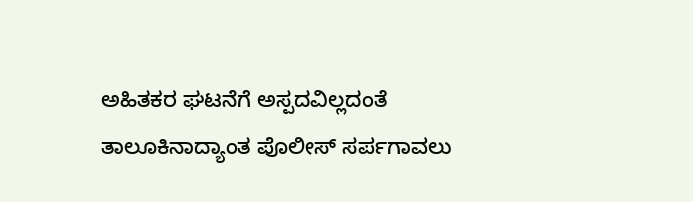ಅಹಿತಕರ ಘಟನೆಗೆ ಅಸ್ಪದವಿಲ್ಲದಂತೆ ತಾಲೂಕಿನಾದ್ಯಾಂತ ಪೊಲೀಸ್ ಸರ್ಪಗಾವಲು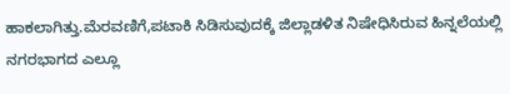ಹಾಕಲಾಗಿತ್ತು.ಮೆರವಣಿಗೆ,ಪಟಾಕಿ ಸಿಡಿಸುವುದಕ್ಕೆ ಜಿಲ್ಲಾಡಳಿತ ನಿಷೇಧಿಸಿರುವ ಹಿನ್ನಲೆಯಲ್ಲಿ ನಗರಭಾಗದ ಎಲ್ಲೂ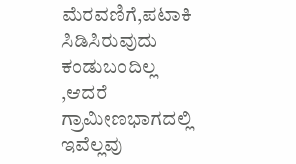ಮೆರವಣಿಗೆ,ಪಟಾಕಿ ಸಿಡಿಸಿರುವುದು ಕಂಡುಬಂದಿಲ್ಲ ,ಆದರೆ ಗ್ರಾಮೀಣಭಾಗದಲ್ಲಿ ಇವೆಲ್ಲವು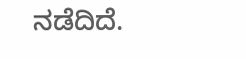ನಡೆದಿದೆ.